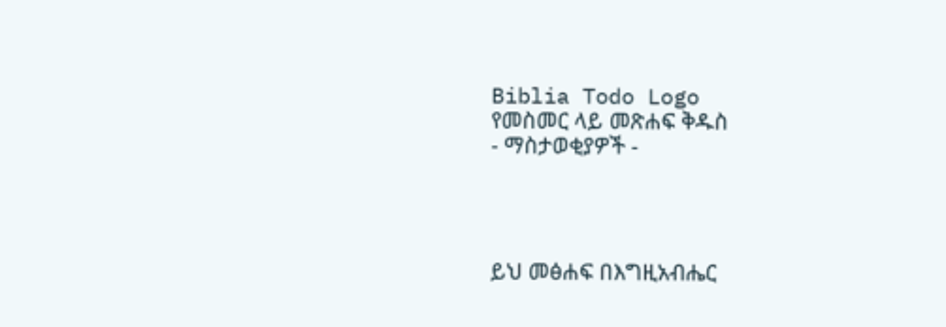Biblia Todo Logo
የመስመር ላይ መጽሐፍ ቅዱስ
- ማስታወቂያዎች -




ይህ መፅሐፍ በእግዚአብሔር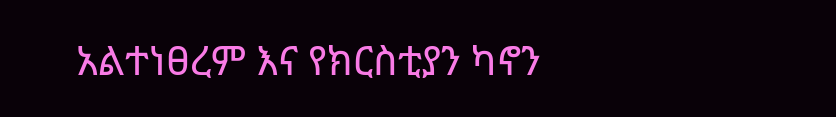አልተነፀረም እና የክርስቲያን ካኖን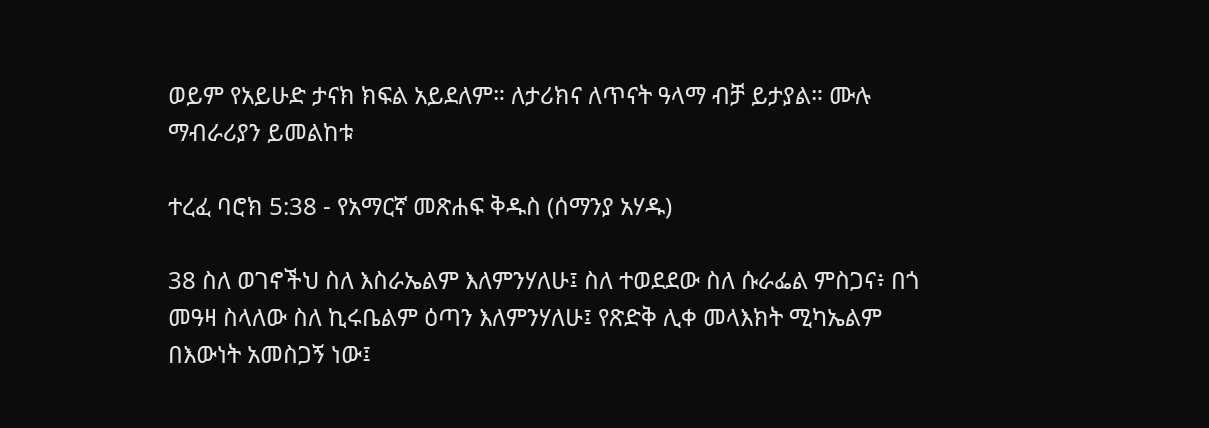ወይም የአይሁድ ታናክ ክፍል አይደለም። ለታሪክና ለጥናት ዓላማ ብቻ ይታያል። ሙሉ ማብራሪያን ይመልከቱ

ተረፈ ባሮክ 5:38 - የአማርኛ መጽሐፍ ቅዱስ (ሰማንያ አሃዱ)

38 ስለ ወገኖችህ ስለ እስራኤልም እለምንሃለሁ፤ ስለ ተወደደው ስለ ሱራፌል ምስጋና፥ በጎ መዓዛ ስላለው ስለ ኪሩቤልም ዕጣን እለምንሃለሁ፤ የጽድቅ ሊቀ መላእክት ሚካኤልም በእውነት አመስጋኝ ነው፤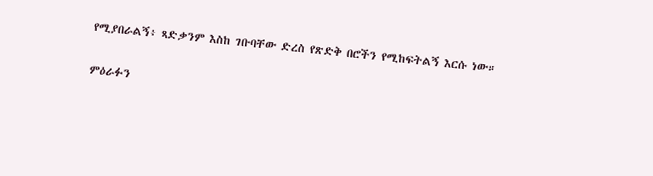የሚያበራልኝ፥ ጻድቃንም እስከ ገቡባቸው ድረስ የጽድቅ በሮችን የሚከፍትልኝ እርሱ ነው።

ምዕራፉን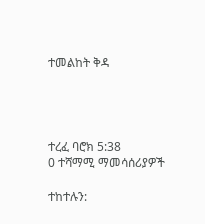ተመልከት ቅዳ




ተረፈ ባሮክ 5:38
0 ተሻማሚ ማመሳሰሪያዎች

ተከተሉን: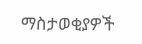ማስታወቂያዎች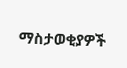ማስታወቂያዎች